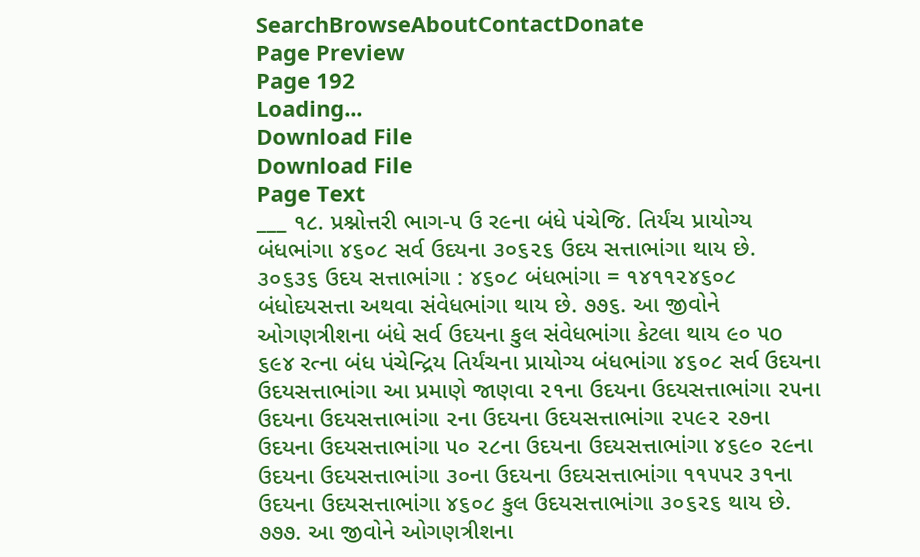SearchBrowseAboutContactDonate
Page Preview
Page 192
Loading...
Download File
Download File
Page Text
___ ૧૮. પ્રશ્નોત્તરી ભાગ-૫ ઉ ર૯ના બંધે પંચેજિ. તિર્યંચ પ્રાયોગ્ય બંધભાંગા ૪૬૦૮ સર્વ ઉદયના ૩૦૬૨૬ ઉદય સત્તાભાંગા થાય છે. ૩૦૬૩૬ ઉદય સત્તાભાંગા : ૪૬૦૮ બંધભાંગા = ૧૪૧૧૨૪૬૦૮ બંધોદયસત્તા અથવા સંવેધભાંગા થાય છે. ૭૭૬. આ જીવોને ઓગણત્રીશના બંધે સર્વ ઉદયના કુલ સંવેધભાંગા કેટલા થાય ૯૦ ૫o ૬૯૪ રત્ના બંધ પંચેન્દ્રિય તિર્યંચના પ્રાયોગ્ય બંધભાંગા ૪૬૦૮ સર્વ ઉદયના ઉદયસત્તાભાંગા આ પ્રમાણે જાણવા ૨૧ના ઉદયના ઉદયસત્તાભાંગા ૨૫ના ઉદયના ઉદયસત્તાભાંગા ૨ના ઉદયના ઉદયસત્તાભાંગા ૨૫૯૨ ૨૭ના ઉદયના ઉદયસત્તાભાંગા ૫૦ ૨૮ના ઉદયના ઉદયસત્તાભાંગા ૪૬૯૦ ૨૯ના ઉદયના ઉદયસત્તાભાંગા ૩૦ના ઉદયના ઉદયસત્તાભાંગા ૧૧૫પર ૩૧ના ઉદયના ઉદયસત્તાભાંગા ૪૬૦૮ કુલ ઉદયસત્તાભાંગા ૩૦૬૨૬ થાય છે. ૭૭૭. આ જીવોને ઓગણત્રીશના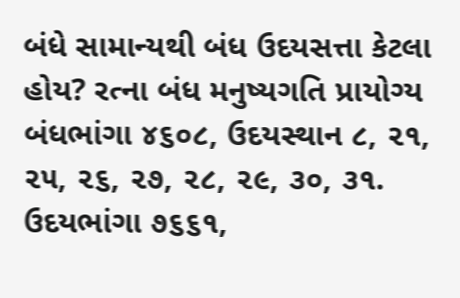બંધે સામાન્યથી બંધ ઉદયસત્તા કેટલા હોય? રત્ના બંધ મનુષ્યગતિ પ્રાયોગ્ય બંધભાંગા ૪૬૦૮, ઉદયસ્થાન ૮, ૨૧, ૨૫, ૨૬, ૨૭, ૨૮, ૨૯, ૩૦, ૩૧. ઉદયભાંગા ૭૬૬૧,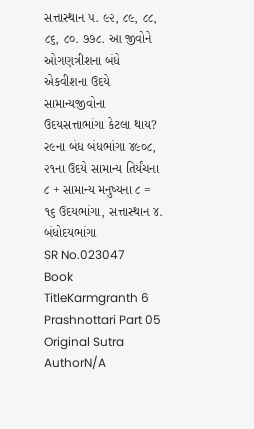સત્તાસ્થાન ૫. ૯૨, ૮૯, ૮૮, ૮૬, ૮૦. ૭૭૮. આ જીવોને ઓગણત્રીશના બંધે એકવીશના ઉદયે સામાન્યજીવોના ઉદયસત્તાભાંગા કેટલા થાય? ર૯ના બંધ બંધભાંગા ૪૯૦૮, ૨૧ના ઉદયે સામાન્ય તિર્યંચના ૮ + સામાન્ય મનુષ્યના ૮ = ૧૬ ઉદયભાંગા, સત્તાસ્થાન ૪. બંધોદયભાંગા
SR No.023047
Book TitleKarmgranth 6 Prashnottari Part 05
Original Sutra AuthorN/A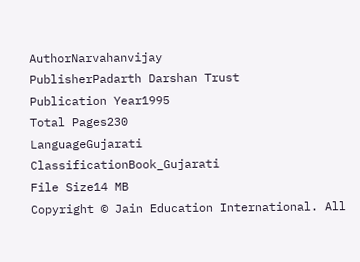AuthorNarvahanvijay
PublisherPadarth Darshan Trust
Publication Year1995
Total Pages230
LanguageGujarati
ClassificationBook_Gujarati
File Size14 MB
Copyright © Jain Education International. All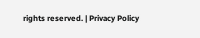rights reserved. | Privacy Policy